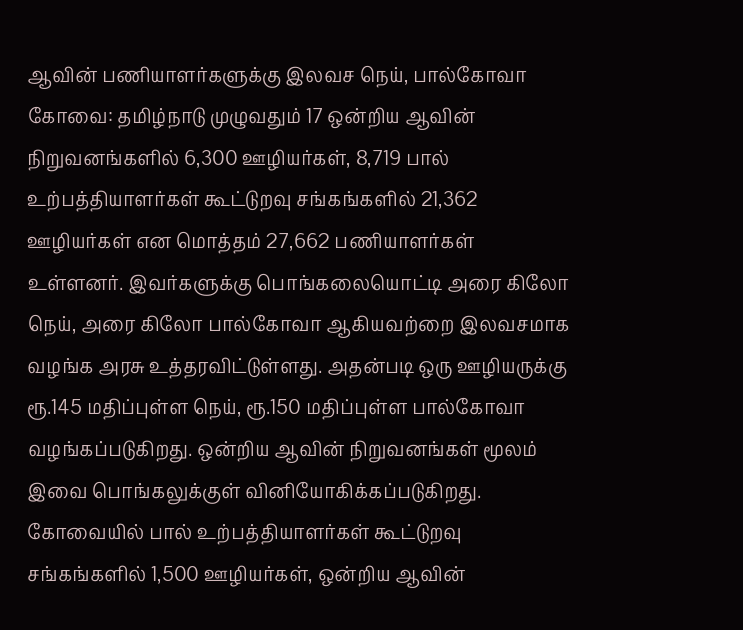ஆவின் பணியாளர்களுக்கு இலவச நெய், பால்கோவா
கோவை: தமிழ்நாடு முழுவதும் 17 ஒன்றிய ஆவின் நிறுவனங்களில் 6,300 ஊழியர்கள், 8,719 பால் உற்பத்தியாளர்கள் கூட்டுறவு சங்கங்களில் 21,362 ஊழியர்கள் என மொத்தம் 27,662 பணியாளர்கள் உள்ளனர். இவர்களுக்கு பொங்கலையொட்டி அரை கிலோ நெய், அரை கிலோ பால்கோவா ஆகியவற்றை இலவசமாக வழங்க அரசு உத்தரவிட்டுள்ளது. அதன்படி ஒரு ஊழியருக்கு ரூ.145 மதிப்புள்ள நெய், ரூ.150 மதிப்புள்ள பால்கோவா வழங்கப்படுகிறது. ஒன்றிய ஆவின் நிறுவனங்கள் மூலம் இவை பொங்கலுக்குள் வினியோகிக்கப்படுகிறது. கோவையில் பால் உற்பத்தியாளர்கள் கூட்டுறவு சங்கங்களில் 1,500 ஊழியர்கள், ஒன்றிய ஆவின்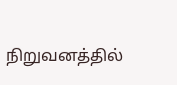நிறுவனத்தில்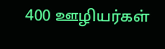400 ஊழியர்கள்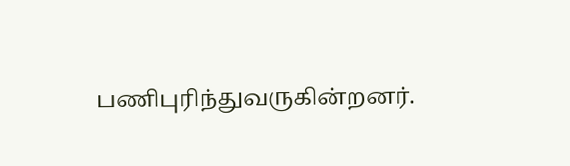பணிபுரிந்துவருகின்றனர்.